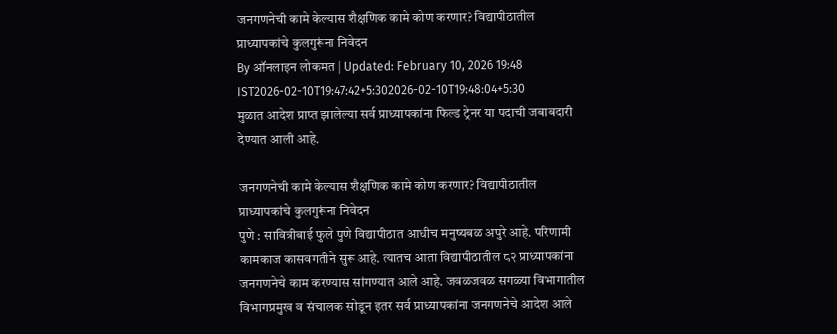जनगणनेची कामे केल्यास शैक्षणिक कामे कोण करणार? विद्यापीठातील प्राध्यापकांचे कुलगुरूंना निवेदन
By ऑनलाइन लोकमत | Updated: February 10, 2026 19:48 IST2026-02-10T19:47:42+5:302026-02-10T19:48:04+5:30
मुळात आदेश प्राप्त झालेल्या सर्व प्राध्यापकांना फिल्ड ट्रेनर या पदाची जबाबदारी देण्यात आली आहे.

जनगणनेची कामे केल्यास शैक्षणिक कामे कोण करणार? विद्यापीठातील प्राध्यापकांचे कुलगुरूंना निवेदन
पुणे : सावित्रीबाई फुले पुणे विद्यापीठात आधीच मनुष्यबळ अपुरे आहे. परिणामी कामकाज कासवगतीने सुरू आहे. त्यातच आता विद्यापीठातील ८२ प्राध्यापकांना जनगणनेचे काम करण्यास सांगण्यात आले आहे. जवळजवळ सगळ्या विभागातील विभागप्रमुख व संचालक सोडून इतर सर्व प्राध्यापकांना जनगणनेचे आदेश आले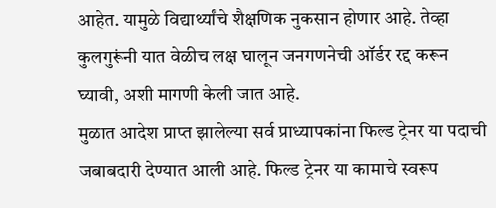आहेत. यामुळे विद्यार्थ्यांचे शैक्षणिक नुकसान होणार आहे. तेव्हा कुलगुरूंनी यात वेळीच लक्ष घालून जनगणनेची ऑर्डर रद्द करून घ्यावी, अशी मागणी केली जात आहे.
मुळात आदेश प्राप्त झालेल्या सर्व प्राध्यापकांना फिल्ड ट्रेनर या पदाची जबाबदारी देण्यात आली आहे. फिल्ड ट्रेनर या कामाचे स्वरूप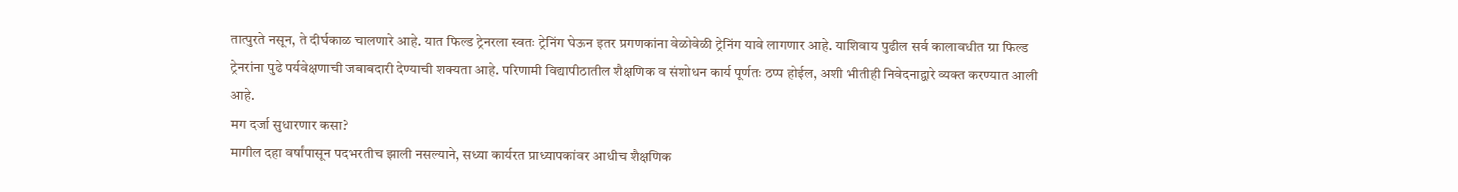तात्पुरते नसून, ते दीर्घकाळ चालणारे आहे. यात फिल्ड ट्रेनरला स्वतः ट्रेनिंग घेऊन इतर प्रगणकांना वेळोवेळी ट्रेनिंग यावे लागणार आहे. याशिवाय पुढील सर्व कालावधीत ग्रा फिल्ड ट्रेनरांना पुढे पर्यवेक्षणाची जबाबदारी देण्याची शक्यता आहे. परिणामी विद्यापीठातील शैक्षणिक व संशोधन कार्य पूर्णतः ठप्प होईल, अशी भीतीही निवेदनाद्वारे व्यक्त करण्यात आली आहे.
मग दर्जा सुधारणार कसा?
मागील दहा वर्षांपासून पदभरतीच झाली नसल्याने, सध्या कार्यरत प्राध्यापकांवर आधीच शैक्षणिक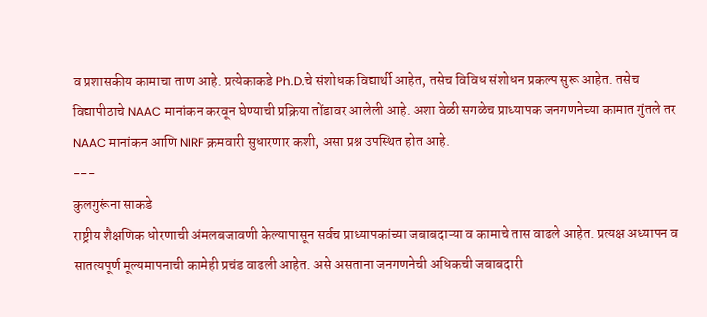व प्रशासकीय कामाचा ताण आहे. प्रत्येकाकडे Ph.D.चे संशोधक विद्यार्थी आहेत, तसेच विविध संशोधन प्रकल्प सुरू आहेत. तसेच
विद्यापीठाचे NAAC मानांकन करवून घेण्याची प्रक्रिया तोंडावर आलेली आहे. अशा वेळी सगळेच प्राध्यापक जनगणनेच्या कामात गुंतले तर NAAC मानांकन आणि NIRF क्रमवारी सुधारणार कशी, असा प्रश्न उपस्थित होत आहे.
---
कुलगुरूंना साकडे
राष्ट्रीय शैक्षणिक धोरणाची अंमलबजावणी केल्यापासून सर्वच प्राध्यापकांच्या जबाबदाऱ्या व कामाचे तास वाढले आहेत. प्रत्यक्ष अध्यापन व सातत्यपूर्ण मूल्यमापनाची कामेही प्रचंड वाढली आहेत. असे असताना जनगणनेची अधिकची जबाबदारी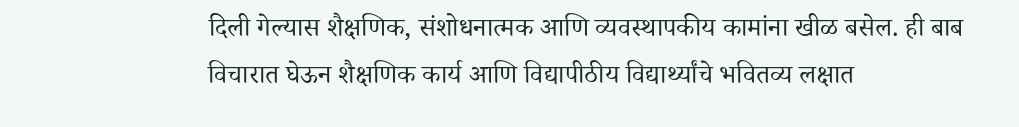दिली गेल्यास शैक्षणिक, संशोधनात्मक आणि व्यवस्थापकीय कामांना खीळ बसेल. ही बाब विचारात घेऊन शैक्षणिक कार्य आणि विद्यापीठीय विद्यार्थ्यांचे भवितव्य लक्षात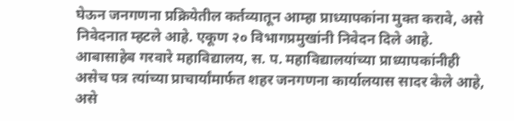घेऊन जनगणना प्रक्रियेतील कर्तव्यातून आम्हा प्राध्यापकांना मुक्त करावे, असे निवेदनात म्हटले आहे. एकूण २० विभागप्रमुखांनी निवेदन दिले आहे. आबासाहेब गरवारे महाविद्यालय, स. प. महाविद्यालयांच्या प्राध्यापकांनीही असेच पत्र त्यांच्या प्राचार्यांमार्फत शहर जनगणना कार्यालयास सादर केले आहे, असे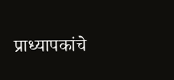प्राध्यापकांचे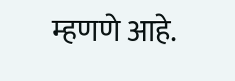म्हणणे आहे.